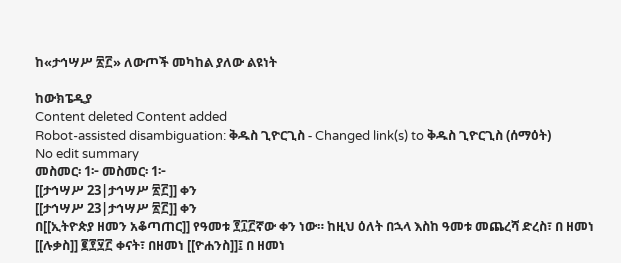ከ«ታኅሣሥ ፳፫» ለውጦች መካከል ያለው ልዩነት

ከውክፔዲያ
Content deleted Content added
Robot-assisted disambiguation: ቅዱስ ጊዮርጊስ - Changed link(s) to ቅዱስ ጊዮርጊስ (ሰማዕት)
No edit summary
መስመር፡ 1፦ መስመር፡ 1፦
[[ታኅሣሥ 23|ታኅሣሥ ፳፫]] ቀን
[[ታኅሣሥ 23|ታኅሣሥ ፳፫]] ቀን
በ[[ኢትዮጵያ ዘመን አቆጣጠር]] የዓመቱ ፻፲፫ኛው ቀን ነው። ከዚህ ዕለት በኋላ እስከ ዓመቱ መጨረሻ ድረስ፣ በ ዘመነ [[ሉቃስ]] ፪፻፶፫ ቀናት፣ በዘመነ [[ዮሐንስ]]፤ በ ዘመነ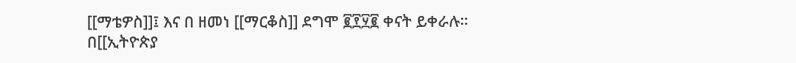[[ማቴዎስ]]፤ እና በ ዘመነ [[ማርቆስ]] ደግሞ ፪፻፶፪ ቀናት ይቀራሉ።
በ[[ኢትዮጵያ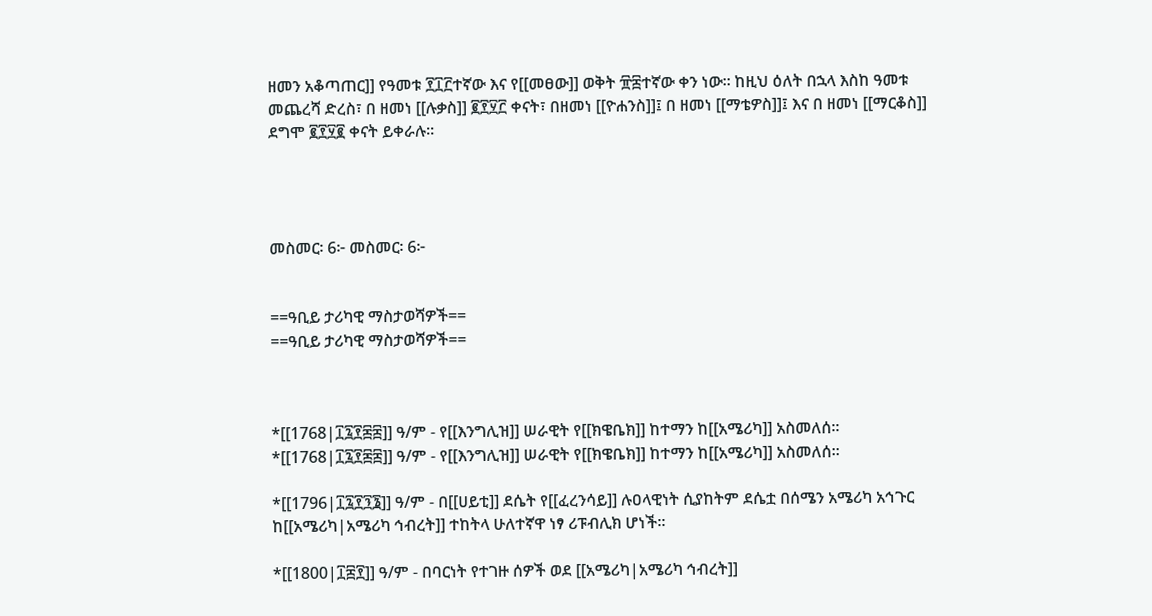ዘመን አቆጣጠር]] የዓመቱ ፻፲፫ተኛው እና የ[[መፀው]] ወቅት ፹፰ተኛው ቀን ነው። ከዚህ ዕለት በኋላ እስከ ዓመቱ መጨረሻ ድረስ፣ በ ዘመነ [[ሉቃስ]] ፪፻፶፫ ቀናት፣ በዘመነ [[ዮሐንስ]]፤ በ ዘመነ [[ማቴዎስ]]፤ እና በ ዘመነ [[ማርቆስ]] ደግሞ ፪፻፶፪ ቀናት ይቀራሉ።




መስመር፡ 6፦ መስመር፡ 6፦


==ዓቢይ ታሪካዊ ማስታወሻዎች==
==ዓቢይ ታሪካዊ ማስታወሻዎች==



*[[1768|፲፯፻፷፰]] ዓ/ም - የ[[እንግሊዝ]] ሠራዊት የ[[ክዌቤክ]] ከተማን ከ[[አሜሪካ]] አስመለሰ።
*[[1768|፲፯፻፷፰]] ዓ/ም - የ[[እንግሊዝ]] ሠራዊት የ[[ክዌቤክ]] ከተማን ከ[[አሜሪካ]] አስመለሰ።

*[[1796|፲፯፻፺፮]] ዓ/ም - በ[[ሀይቲ]] ደሴት የ[[ፈረንሳይ]] ሉዐላዊነት ሲያከትም ደሴቷ በሰሜን አሜሪካ አኅጉር ከ[[አሜሪካ|አሜሪካ ኅብረት]] ተከትላ ሁለተኛዋ ነፃ ሪፑብሊክ ሆነች።

*[[1800|፲፰፻]] ዓ/ም - በባርነት የተገዙ ሰዎች ወደ [[አሜሪካ|አሜሪካ ኅብረት]]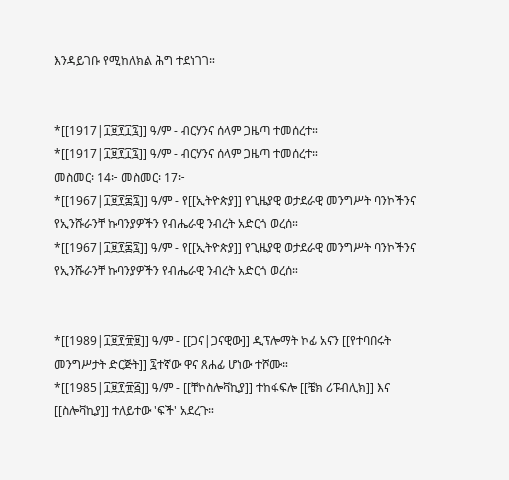እንዳይገቡ የሚከለክል ሕግ ተደነገገ።


*[[1917|፲፱፻፲፯]] ዓ/ም - ብርሃንና ሰላም ጋዜጣ ተመሰረተ።
*[[1917|፲፱፻፲፯]] ዓ/ም - ብርሃንና ሰላም ጋዜጣ ተመሰረተ።
መስመር፡ 14፦ መስመር፡ 17፦
*[[1967|፲፱፻፷፯]] ዓ/ም - የ[[ኢትዮጵያ]] የጊዜያዊ ወታደራዊ መንግሥት ባንኮችንና የኢንሹራንቸ ኩባንያዎችን የብሔራዊ ንብረት አድርጎ ወረሰ።
*[[1967|፲፱፻፷፯]] ዓ/ም - የ[[ኢትዮጵያ]] የጊዜያዊ ወታደራዊ መንግሥት ባንኮችንና የኢንሹራንቸ ኩባንያዎችን የብሔራዊ ንብረት አድርጎ ወረሰ።


*[[1989|፲፱፻፹፱]] ዓ/ም - [[ጋና|ጋናዊው]] ዲፕሎማት ኮፊ አናን [[የተባበሩት መንግሥታት ድርጅት]] ፯ተኛው ዋና ጸሐፊ ሆነው ተሾሙ።
*[[1985|፲፱፻፹፭]] ዓ/ም - [[ቸኮስሎቫኪያ]] ተከፋፍሎ [[ቼክ ሪፑብሊክ]] እና [[ስሎቫኪያ]] ተለይተው 'ፍች' አደረጉ።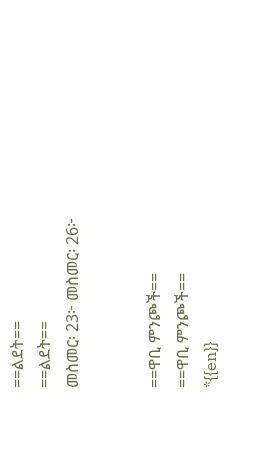==ልደት==
==ልደት==
መስመር፡ 23፦ መስመር፡ 26፦


==ዋቢ ምንጮች==
==ዋቢ ምንጮች==
*{{en}}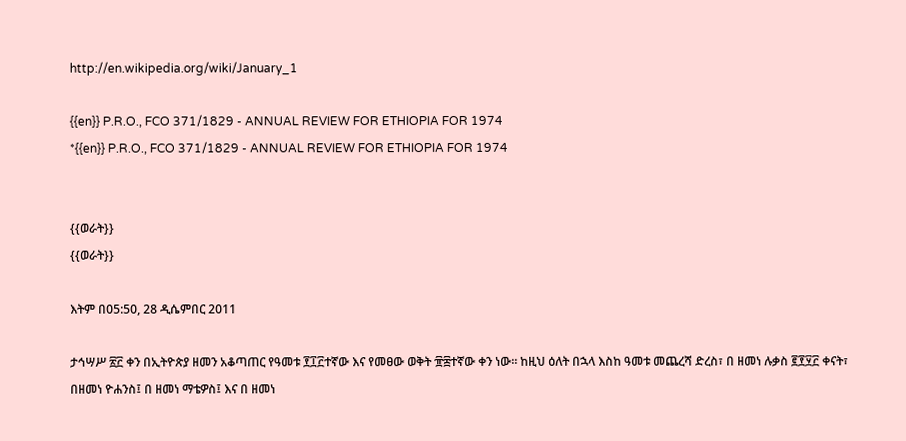http://en.wikipedia.org/wiki/January_1

{{en}} P.R.O., FCO 371/1829 - ANNUAL REVIEW FOR ETHIOPIA FOR 1974
*{{en}} P.R.O., FCO 371/1829 - ANNUAL REVIEW FOR ETHIOPIA FOR 1974


{{ወራት}}
{{ወራት}}

እትም በ05:50, 28 ዲሴምበር 2011

ታኅሣሥ ፳፫ ቀን በኢትዮጵያ ዘመን አቆጣጠር የዓመቱ ፻፲፫ተኛው እና የመፀው ወቅት ፹፰ተኛው ቀን ነው። ከዚህ ዕለት በኋላ እስከ ዓመቱ መጨረሻ ድረስ፣ በ ዘመነ ሉቃስ ፪፻፶፫ ቀናት፣ በዘመነ ዮሐንስ፤ በ ዘመነ ማቴዎስ፤ እና በ ዘመነ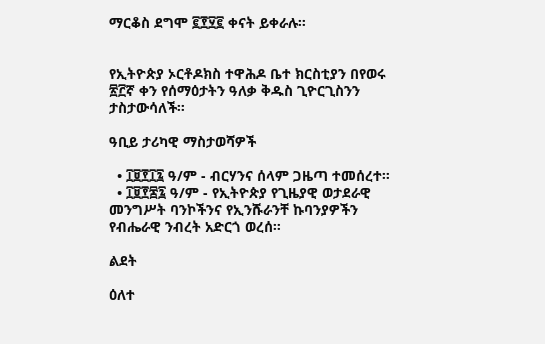ማርቆስ ደግሞ ፪፻፶፪ ቀናት ይቀራሉ።


የኢትዮጵያ ኦርቶዶክስ ተዋሕዶ ቤተ ክርስቲያን በየወሩ ፳፫ኛ ቀን የሰማዕታትን ዓለቃ ቅዱስ ጊዮርጊስንን ታስታውሳለች።

ዓቢይ ታሪካዊ ማስታወሻዎች

  • ፲፱፻፲፯ ዓ/ም - ብርሃንና ሰላም ጋዜጣ ተመሰረተ።
  • ፲፱፻፷፯ ዓ/ም - የኢትዮጵያ የጊዜያዊ ወታደራዊ መንግሥት ባንኮችንና የኢንሹራንቸ ኩባንያዎችን የብሔራዊ ንብረት አድርጎ ወረሰ።

ልደት

ዕለተ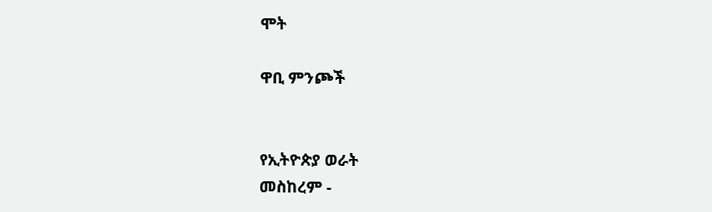ሞት

ዋቢ ምንጮች


የኢትዮጵያ ወራት
መስከረም -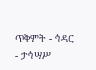ጥቅምት - ኅዳር - ታኅሣሥ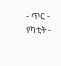- ጥር - የካቲት -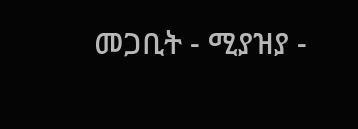መጋቢት - ሚያዝያ -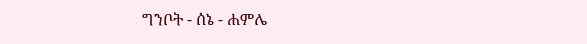ግንቦት - ሰኔ - ሐምሌ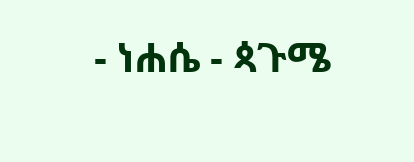- ነሐሴ - ጳጉሜ